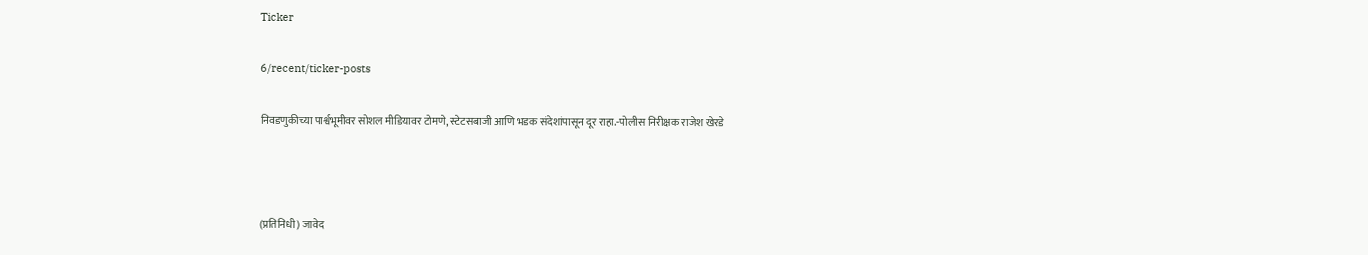Ticker

6/recent/ticker-posts

निवडणुकीच्या पार्श्वभूमीवर सोशल मीडियावर टोमणे, स्टेटसबाजी आणि भडक संदेशांपासून दूर राहा.-पोलीस निरीक्षक राजेश खेरडे



(प्रतिनिधी) जावेद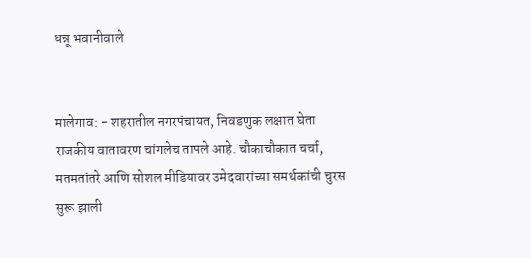धन्नू भवानीवाले


मालेगाव: - शहरातील नगरपंचायत, निवडणुक लक्षात घेता राजकीय वातावरण चांगलेच तापले आहे. चौकाचौकात चर्चा, मतमतांतरे आणि सोशल मीडियावर उमेदवारांच्या समर्थकांची चुरस सुरू झाली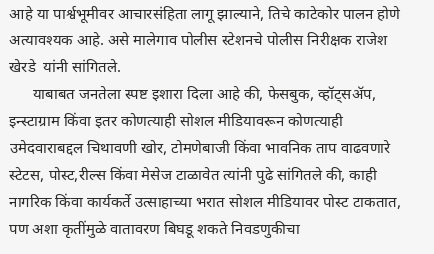आहे या पार्श्वभूमीवर आचारसंहिता लागू झाल्याने, तिचे काटेकोर पालन होणे अत्यावश्यक आहे. असे मालेगाव पोलीस स्टेशनचे पोलीस निरीक्षक राजेश खेरडे  यांनी सांगितले.
      याबाबत जनतेला स्पष्ट इशारा दिला आहे की, फेसबुक, व्हॉट्सअ‍ॅप, इन्स्टाग्राम किंवा इतर कोणत्याही सोशल मीडियावरून कोणत्याही उमेदवाराबद्दल चिथावणी खोर, टोमणेबाजी किंवा भावनिक ताप वाढवणारे स्टेटस, पोस्ट,रील्स किंवा मेसेज टाळावेत त्यांनी पुढे सांगितले की, काही नागरिक किंवा कार्यकर्ते उत्साहाच्या भरात सोशल मीडियावर पोस्ट टाकतात, पण अशा कृतींमुळे वातावरण बिघडू शकते निवडणुकीचा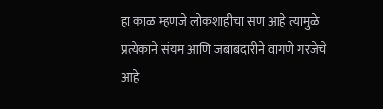हा काळ म्हणजे लोकशाहीचा सण आहे त्यामुळे प्रत्येकाने संयम आणि जबाबदारीने वागणे गरजेचे आहे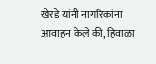खेरडे यांनी नागरिकांना आवाहन केले की, हिवाळा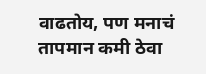वाढतोय, पण मनाचं तापमान कमी ठेवा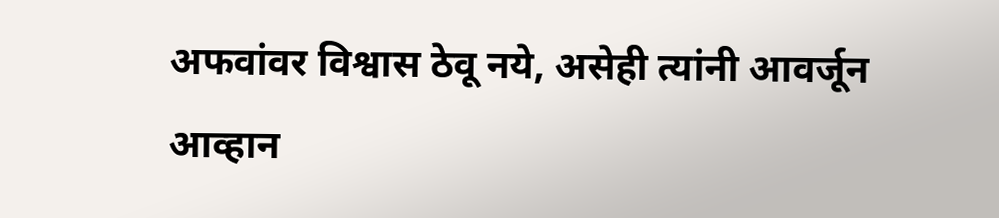अफवांवर विश्वास ठेवू नये, असेही त्यांनी आवर्जून आव्हान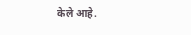केले आहे.